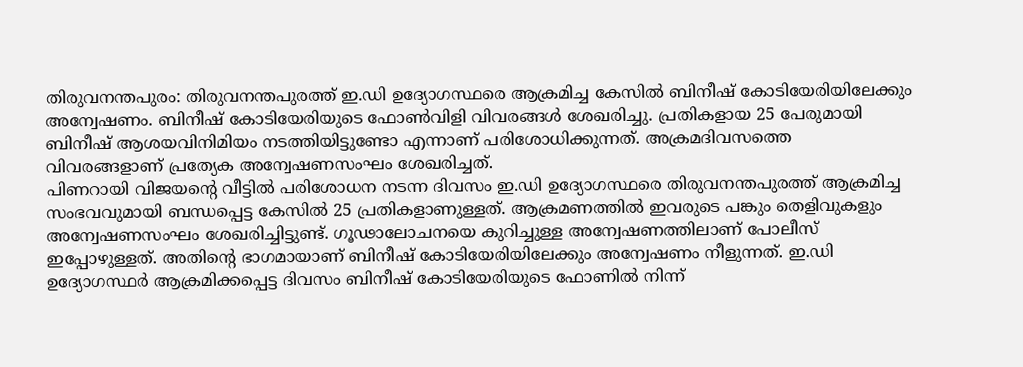തിരുവനന്തപുരം: തിരുവനന്തപുരത്ത് ഇ.ഡി ഉദ്യോഗസ്ഥരെ ആക്രമിച്ച കേസിൽ ബിനീഷ് കോടിയേരിയിലേക്കും അന്വേഷണം. ബിനീഷ് കോടിയേരിയുടെ ഫോൺവിളി വിവരങ്ങൾ ശേഖരിച്ചു. പ്രതികളായ 25 പേരുമായി ബിനീഷ് ആശയവിനിമിയം നടത്തിയിട്ടുണ്ടോ എന്നാണ് പരിശോധിക്കുന്നത്. അക്രമദിവസത്തെ വിവരങ്ങളാണ് പ്രത്യേക അന്വേഷണസംഘം ശേഖരിച്ചത്.
പിണറായി വിജയന്റെ വീട്ടിൽ പരിശോധന നടന്ന ദിവസം ഇ.ഡി ഉദ്യോഗസ്ഥരെ തിരുവനന്തപുരത്ത് ആക്രമിച്ച സംഭവവുമായി ബന്ധപ്പെട്ട കേസിൽ 25 പ്രതികളാണുള്ളത്. ആക്രമണത്തിൽ ഇവരുടെ പങ്കും തെളിവുകളും അന്വേഷണസംഘം ശേഖരിച്ചിട്ടുണ്ട്. ഗൂഢാലോചനയെ കുറിച്ചുള്ള അന്വേഷണത്തിലാണ് പോലീസ് ഇപ്പോഴുള്ളത്. അതിന്റെ ഭാഗമായാണ് ബിനീഷ് കോടിയേരിയിലേക്കും അന്വേഷണം നീളുന്നത്. ഇ.ഡി ഉദ്യോഗസ്ഥർ ആക്രമിക്കപ്പെട്ട ദിവസം ബിനീഷ് കോടിയേരിയുടെ ഫോണിൽ നിന്ന്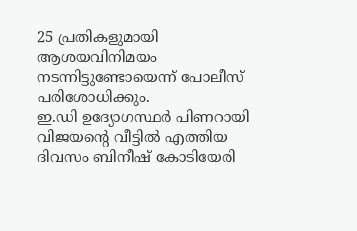25 പ്രതികളുമായി ആശയവിനിമയം നടന്നിട്ടുണ്ടോയെന്ന് പോലീസ് പരിശോധിക്കും.
ഇ.ഡി ഉദ്യോഗസ്ഥർ പിണറായി വിജയന്റെ വീട്ടിൽ എത്തിയ ദിവസം ബിനീഷ് കോടിയേരി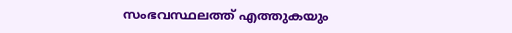സംഭവസ്ഥലത്ത് എത്തുകയും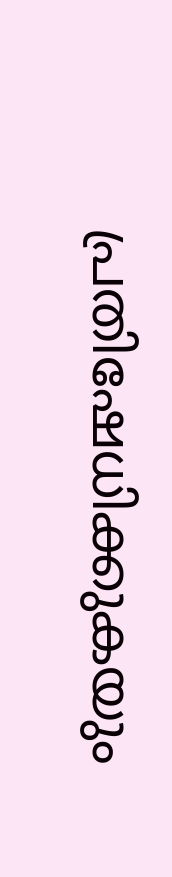പ്രതിഷേധിക്കുകയും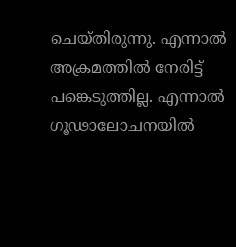ചെയ്തിരുന്നു. എന്നാൽ അക്രമത്തിൽ നേരിട്ട് പങ്കെടുത്തില്ല. എന്നാൽ ഗൂഢാലോചനയിൽ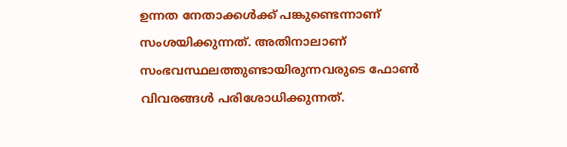ഉന്നത നേതാക്കൾക്ക് പങ്കുണ്ടെന്നാണ് സംശയിക്കുന്നത്. അതിനാലാണ് സംഭവസ്ഥലത്തുണ്ടായിരുന്നവരുടെ ഫോൺ വിവരങ്ങൾ പരിശോധിക്കുന്നത്.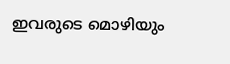ഇവരുടെ മൊഴിയും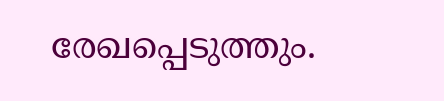രേഖപ്പെടുത്തും.